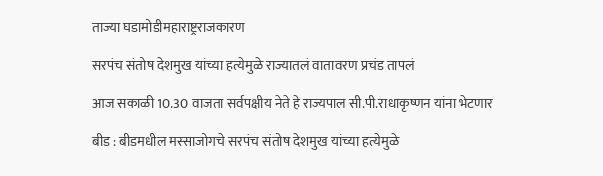ताज्या घडामोडीमहाराष्ट्रराजकारण

सरपंच संतोष देशमुख यांच्या हत्येमुळे राज्यातलं वातावरण प्रचंड तापलं

आज सकाळी 10.30 वाजता सर्वपक्षीय नेते हे राज्यपाल सी.पी.राधाकृष्णन यांना भेटणार

बीड : बीडमधील मस्साजोगचे सरपंच संतोष देशमुख यांच्या हत्येमुळे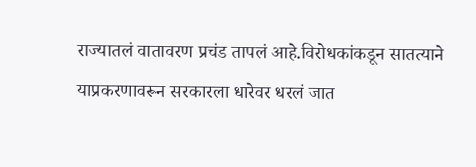राज्यातलं वातावरण प्रचंड तापलं आहे.विरोधकांकडून सातत्याने याप्रकरणावरून सरकारला धारेवर धरलं जात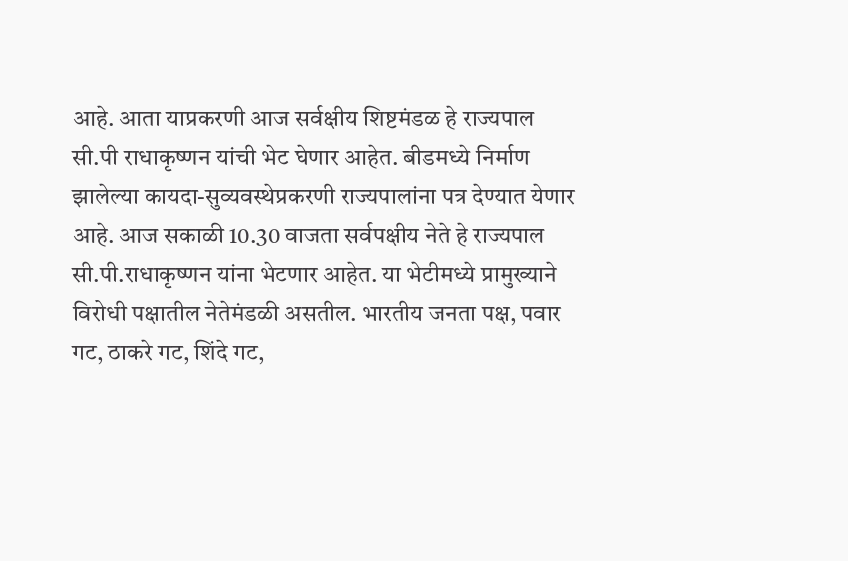आहे. आता याप्रकरणी आज सर्वक्षीय शिष्टमंडळ हे राज्यपाल सी.पी राधाकृष्णन यांची भेट घेणार आहेत. बीडमध्ये निर्माण झालेल्या कायदा-सुव्यवस्थेप्रकरणी राज्यपालांना पत्र देण्यात येणार आहे. आज सकाळी 10.30 वाजता सर्वपक्षीय नेते हे राज्यपाल सी.पी.राधाकृष्णन यांना भेटणार आहेत. या भेटीमध्ये प्रामुख्याने विरोधी पक्षातील नेतेमंडळी असतील. भारतीय जनता पक्ष, पवार गट, ठाकरे गट, शिंदे गट,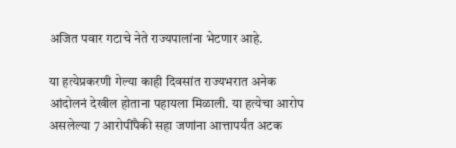अजित पवार गटाचे नेते राज्यपालांना भेटणार आहे.

या हत्येप्रकरणी गेल्या काही दिवसांत राज्यभरात अनेक आंदोलनं देखील होताना पहायला मिळाली. या हत्येचा आरोप असलेल्या 7 आरोपींपैकी सहा जणांना आत्तापर्यंत अटक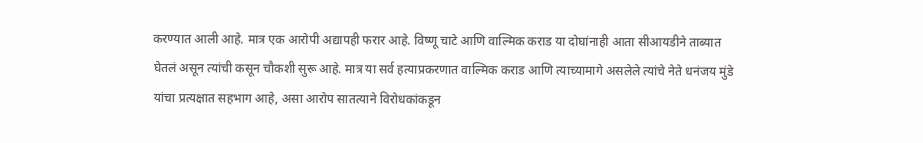करण्यात आली आहे. मात्र एक आरोपी अद्यापही फरार आहे. विष्णू चाटे आणि वाल्मिक कराड या दोघांनाही आता सीआयडीने ताब्यात घेतलं असून त्यांची कसून चौकशी सुरू आहे. मात्र या सर्व हत्याप्रकरणात वाल्मिक कराड आणि त्याच्यामागे असलेले त्यांचे नेते धनंजय मुंडे यांचा प्रत्यक्षात सहभाग आहे, असा आरोप सातत्याने विरोधकांकडून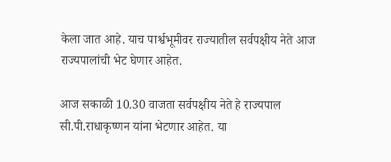केला जात आहे. याच पार्श्वभूमीवर राज्यातील सर्वपक्षीय नेते आज राज्यपालांची भेट घेणार आहेत.

आज सकाळी 10.30 वाजता सर्वपक्षीय नेते हे राज्यपाल सी.पी.राधाकृष्णन यांना भेटणार आहेत. या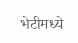भेटीमध्ये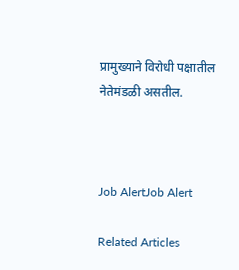प्रामुख्याने विरोधी पक्षातील नेतेमंडळी असतील.



Job AlertJob Alert

Related Articles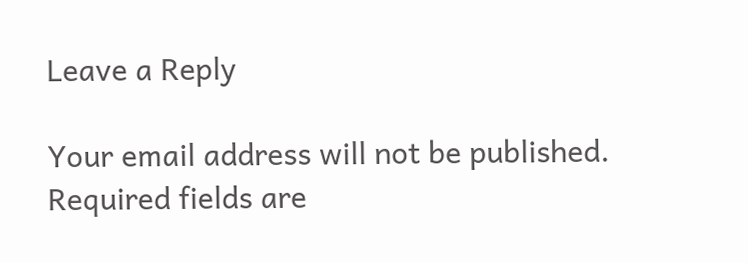Leave a Reply

Your email address will not be published. Required fields are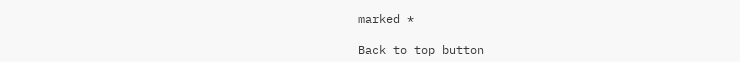marked *

Back to top button